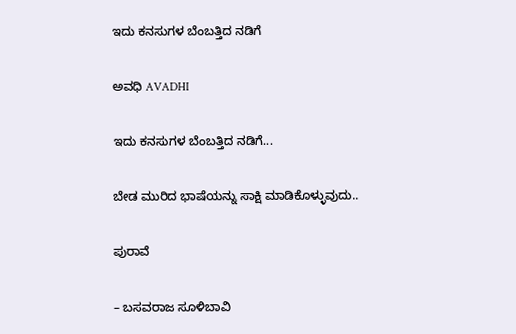ಇದು ಕನಸುಗಳ ಬೆಂಬತ್ತಿದ ನಡಿಗೆ‍

ಅವಧಿ AVADHI

ಇದು ಕನಸುಗಳ ಬೆಂಬತ್ತಿದ ನಡಿಗೆ...

ಬೇಡ ಮುರಿದ ಭಾಷೆಯನ್ನು ಸಾಕ್ಷಿ ಮಾಡಿಕೊಳ್ಳುವುದು..

ಪುರಾವೆ

– ಬಸವರಾಜ ಸೂಳಿಬಾವಿ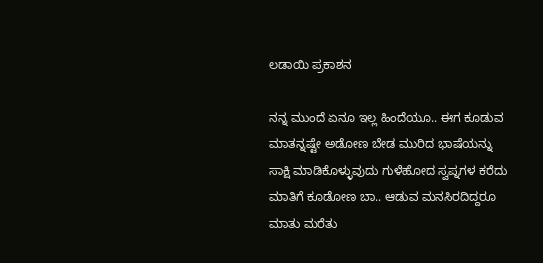ಲಡಾಯಿ ಪ್ರಕಾಶನ

ನನ್ನ ಮುಂದೆ ಏನೂ ಇಲ್ಲ ಹಿಂದೆಯೂ.. ಈಗ ಕೂಡುವ ಮಾತನ್ನಷ್ಟೇ ಅಡೋಣ ಬೇಡ ಮುರಿದ ಭಾಷೆಯನ್ನು ಸಾಕ್ಷಿ ಮಾಡಿಕೊಳ್ಳುವುದು ಗುಳೆಹೋದ ಸ್ವಪ್ನಗಳ ಕರೆದು ಮಾತಿಗೆ ಕೂಡೋಣ ಬಾ.. ಆಡುವ ಮನಸಿರದಿದ್ದರೂ ಮಾತು ಮರೆತು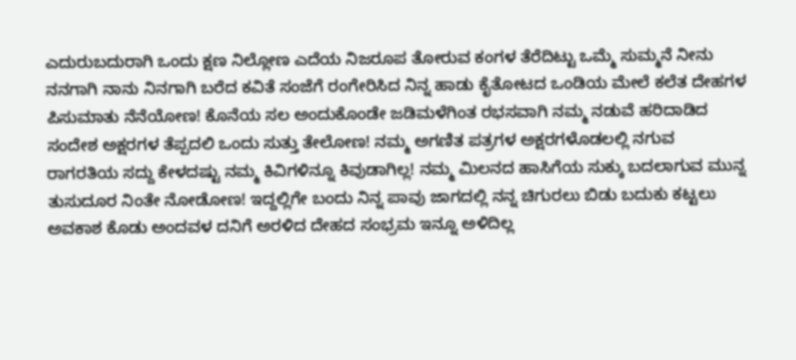ಎದುರುಬದುರಾಗಿ ಒಂದು ಕ್ಷಣ ನಿಲ್ಲೋಣ ಎದೆಯ ನಿಜರೂಪ ತೋರುವ ಕಂಗಳ ತೆರೆದಿಟ್ಟು ಒಮ್ಮೆ ಸುಮ್ಮನೆ ನೀನು ನನಗಾಗಿ ನಾನು ನಿನಗಾಗಿ ಬರೆದ ಕವಿತೆ ಸಂಜೆಗೆ ರಂಗೇರಿಸಿದ ನಿನ್ನ ಹಾಡು ಕೈತೋಟದ ಒಂಡಿಯ ಮೇಲೆ ಕಲೆತ ದೇಹಗಳ ಪಿಸುಮಾತು ನೆನೆಯೋಣ! ಕೊನೆಯ ಸಲ ಅಂದುಕೊಂಡೇ ಜಡಿಮಳೆಗಿಂತ ರಭಸವಾಗಿ ನಮ್ಮ ನಡುವೆ ಹರಿದಾಡಿದ ಸಂದೇಶ ಅಕ್ಷರಗಳ ತೆಪ್ಪದಲಿ ಒಂದು ಸುತ್ತು ತೇಲೋಣ! ನಮ್ಮ ಅಗಣಿತ ಪತ್ರಗಳ ಅಕ್ಷರಗಳೊಡಲಲ್ಲಿ ನಗುವ ರಾಗರತಿಯ ಸದ್ದು ಕೇಳದಷ್ಟು ನಮ್ಮ ಕಿವಿಗಳಿನ್ನೂ ಕಿವುಡಾಗಿಲ್ಲ! ನಮ್ಮ ಮಿಲನದ ಹಾಸಿಗೆಯ ಸುಕ್ಕು ಬದಲಾಗುವ ಮುನ್ನ ತುಸುದೂರ ನಿಂತೇ ನೋಡೋಣ! ಇದ್ದಲ್ಲಿಗೇ ಬಂದು ನಿನ್ನ ಪಾವು ಜಾಗದಲ್ಲಿ ನನ್ನ ಚಿಗುರಲು ಬಿಡು ಬದುಕು ಕಟ್ಟಲು ಅವಕಾಶ ಕೊಡು ಅಂದವಳ ದನಿಗೆ ಅರಳಿದ ದೇಹದ ಸಂಭ್ರಮ ಇನ್ನೂ ಅಳಿದಿಲ್ಲ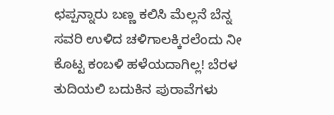ಛಪ್ಪನ್ನಾರು ಬಣ್ಣ ಕಲಿಸಿ ಮೆಲ್ಲನೆ ಬೆನ್ನ ಸವರಿ ಉಳಿದ ಚಳಿಗಾಲಕ್ಕಿರಲೆಂದು ನೀ ಕೊಟ್ಟ ಕಂಬಳಿ ಹಳೆಯದಾಗಿಲ್ಲ! ಬೆರಳ ತುದಿಯಲಿ ಬದುಕಿನ ಪುರಾವೆಗಳು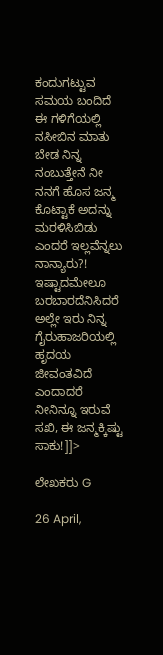ಕಂದುಗಟ್ಟುವ ಸಮಯ ಬಂದಿದೆ ಈ ಗಳಿಗೆಯಲ್ಲಿ ನಸೀಬಿನ ಮಾತು ಬೇಡ ನಿನ್ನ ನಂಬುತ್ತೇನೆ ನೀ ನನಗೆ ಹೊಸ ಜನ್ಮ ಕೊಟ್ಟಾಕೆ ಅದನ್ನು ಮರಳಿಸಿಬಿಡು ಎಂದರೆ ಇಲ್ಲವೆನ್ನಲು ನಾನ್ಯಾರು?! ಇಷ್ಟಾದಮೇಲೂ ಬರಬಾರದೆನಿಸಿದರೆ ಅಲ್ಲೇ ಇರು ನಿನ್ನ ಗೈರುಹಾಜರಿಯಲ್ಲಿ ಹೃದಯ ಜೀವಂತವಿದೆ ಎಂದಾದರೆ ನೀನಿನ್ನೂ ಇರುವೆ ಸಖಿ, ಈ ಜನ್ಮಕ್ಕಿಷ್ಟು ಸಾಕು!]]>

ಲೇಖಕರು G

26 April,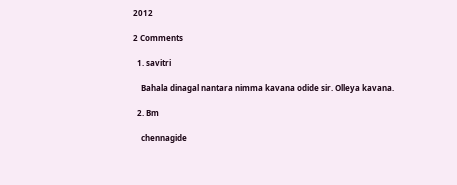2012

2 Comments

  1. savitri

    Bahala dinagal nantara nimma kavana odide sir. Olleya kavana.

  2. Bm

    chennagide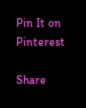Pin It on Pinterest

Share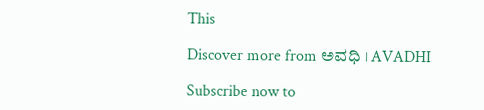This

Discover more from ಅವಧಿ । AVADHI

Subscribe now to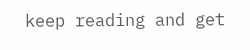keep reading and get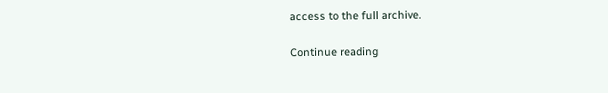access to the full archive.

Continue reading